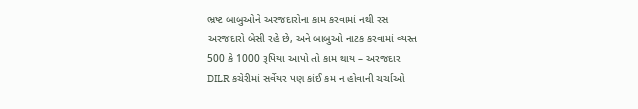ભ્રષ્ટ બાબુઓને અરજદારોના કામ કરવામાં નથી રસ
અરજદારો બેસી રહે છે, અને બાબુઓ નાટક કરવામાં વ્યસ્ત
500 કે 1000 રૂપિયા આપો તો કામ થાય – અરજદાર
DILR કચેરીમાં સર્વેયર પણ કાંઈ કમ ન હોવાની ચર્ચાઓ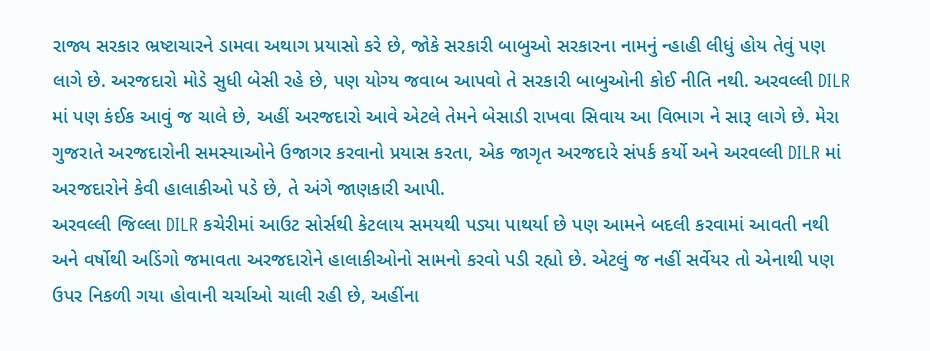રાજ્ય સરકાર ભ્રષ્ટાચારને ડામવા અથાગ પ્રયાસો કરે છે, જોકે સરકારી બાબુઓ સરકારના નામનું ન્હાહી લીધું હોય તેવું પણ લાગે છે. અરજદારો મોડે સુધી બેસી રહે છે, પણ યોગ્ય જવાબ આપવો તે સરકારી બાબુઓની કોઈ નીતિ નથી. અરવલ્લી DILR માં પણ કંઈક આવું જ ચાલે છે, અહીં અરજદારો આવે એટલે તેમને બેસાડી રાખવા સિવાય આ વિભાગ ને સારૂ લાગે છે. મેરા ગુજરાતે અરજદારોની સમસ્યાઓને ઉજાગર કરવાનો પ્રયાસ કરતા, એક જાગૃત અરજદારે સંપર્ક કર્યો અને અરવલ્લી DILR માં અરજદારોને કેવી હાલાકીઓ પડે છે, તે અંગે જાણકારી આપી.
અરવલ્લી જિલ્લા DILR કચેરીમાં આઉટ સોર્સથી કેટલાય સમયથી પડ્યા પાથર્યા છે પણ આમને બદલી કરવામાં આવતી નથી અને વર્ષોથી અડિંગો જમાવતા અરજદારોને હાલાકીઓનો સામનો કરવો પડી રહ્યો છે. એટલું જ નહીં સર્વેયર તો એનાથી પણ ઉપર નિકળી ગયા હોવાની ચર્ચાઓ ચાલી રહી છે, અહીંના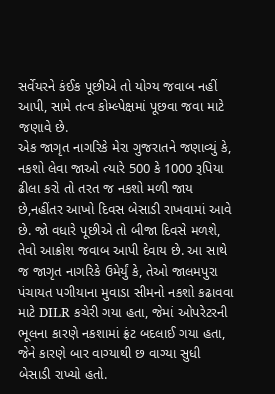સર્વેયરને કંઈક પૂછીએ તો યોગ્ય જવાબ નહીં આપી, સામે તત્વ કોમ્લ્પેક્ષમાં પૂછવા જવા માટે જણાવે છે.
એક જાગૃત નાગરિકે મેરા ગુજરાતને જણાવ્યું કે, નકશો લેવા જાઓ ત્યારે 500 કે 1000 રૂપિયા ઢીલા કરો તો તરત જ નકશો મળી જાય છે,નહીંતર આખો દિવસ બેસાડી રાખવામાં આવે છે. જો વધારે પૂછીએ તો બીજા દિવસે મળશે, તેવો આક્રોશ જવાબ આપી દેવાય છે. આ સાથે જ જાગૃત નાગરિકે ઉમેર્યું કે, તેઓ જાલમપુરા પંચાયત પગીયાના મુવાડા સીમનો નકશો કઢાવવા માટે DILR કચેરી ગયા હતા, જેમાં ઓપરેટરની ભૂલના કારણે નકશામાં ફ્રંટ બદલાઈ ગયા હતા, જેને કારણે બાર વાગ્યાથી છ વાગ્યા સુધી બેસાડી રાખ્યો હતો.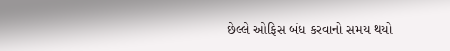છેલ્લે ઓફિસ બંધ કરવાનો સમય થયો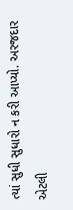ત્યાં સુધી સુધારો ન કરી આપ્યો. અરજદાર એટલી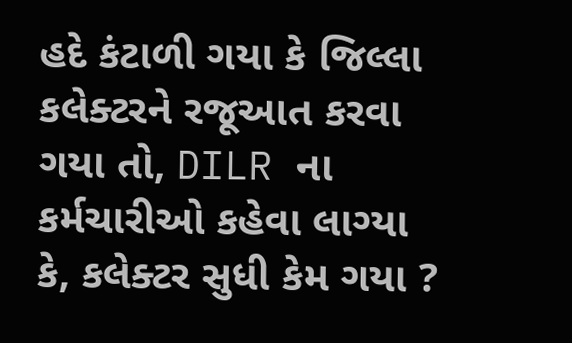હદે કંટાળી ગયા કે જિલ્લા કલેક્ટરને રજૂઆત કરવા ગયા તો, DILR ના કર્મચારીઓ કહેવા લાગ્યા કે, કલેક્ટર સુધી કેમ ગયા ?